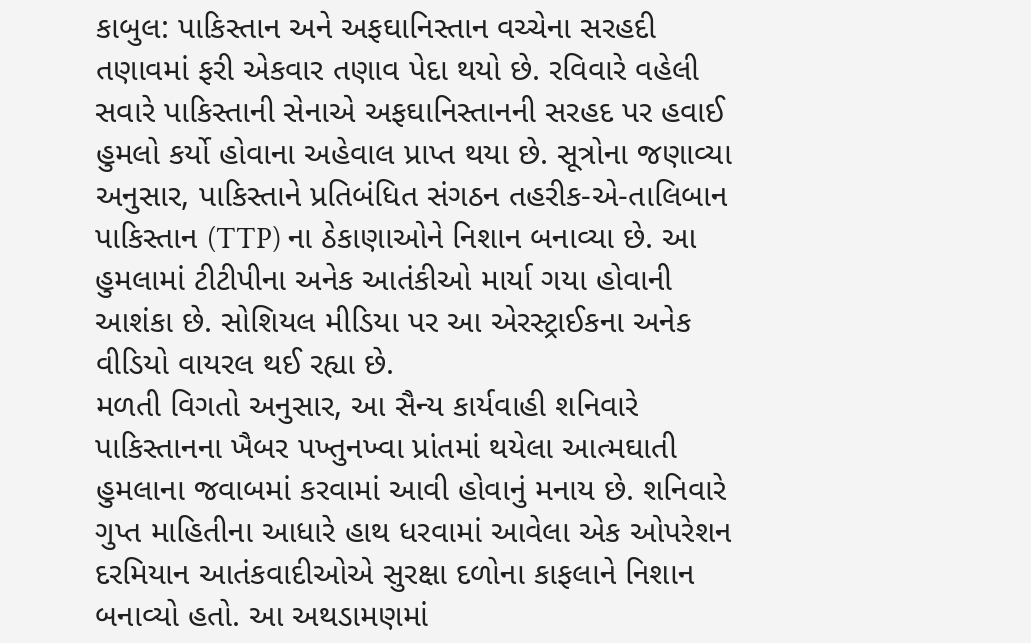કાબુલ: પાકિસ્તાન અને અફઘાનિસ્તાન વચ્ચેના સરહદી તણાવમાં ફરી એકવાર તણાવ પેદા થયો છે. રવિવારે વહેલી સવારે પાકિસ્તાની સેનાએ અફઘાનિસ્તાનની સરહદ પર હવાઈ હુમલો કર્યો હોવાના અહેવાલ પ્રાપ્ત થયા છે. સૂત્રોના જણાવ્યા અનુસાર, પાકિસ્તાને પ્રતિબંધિત સંગઠન તહરીક-એ-તાલિબાન પાકિસ્તાન (TTP) ના ઠેકાણાઓને નિશાન બનાવ્યા છે. આ હુમલામાં ટીટીપીના અનેક આતંકીઓ માર્યા ગયા હોવાની આશંકા છે. સોશિયલ મીડિયા પર આ એરસ્ટ્રાઈકના અનેક વીડિયો વાયરલ થઈ રહ્યા છે.
મળતી વિગતો અનુસાર, આ સૈન્ય કાર્યવાહી શનિવારે પાકિસ્તાનના ખૈબર પખ્તુનખ્વા પ્રાંતમાં થયેલા આત્મઘાતી હુમલાના જવાબમાં કરવામાં આવી હોવાનું મનાય છે. શનિવારે ગુપ્ત માહિતીના આધારે હાથ ધરવામાં આવેલા એક ઓપરેશન દરમિયાન આતંકવાદીઓએ સુરક્ષા દળોના કાફલાને નિશાન બનાવ્યો હતો. આ અથડામણમાં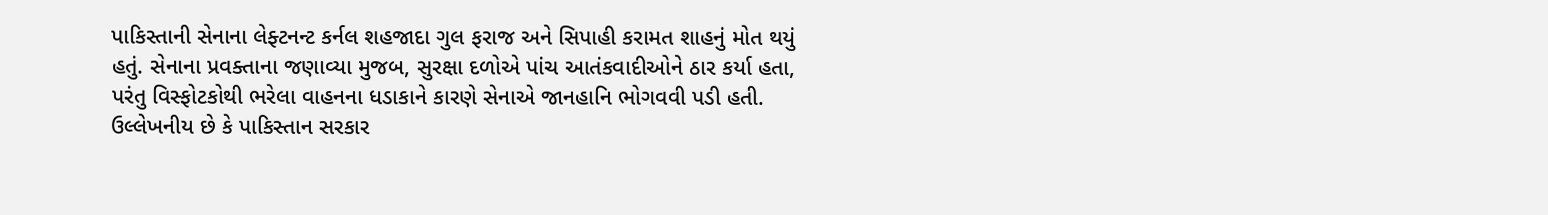પાકિસ્તાની સેનાના લેફ્ટનન્ટ કર્નલ શહજાદા ગુલ ફરાજ અને સિપાહી કરામત શાહનું મોત થયું હતું. સેનાના પ્રવક્તાના જણાવ્યા મુજબ, સુરક્ષા દળોએ પાંચ આતંકવાદીઓને ઠાર કર્યા હતા, પરંતુ વિસ્ફોટકોથી ભરેલા વાહનના ધડાકાને કારણે સેનાએ જાનહાનિ ભોગવવી પડી હતી.
ઉલ્લેખનીય છે કે પાકિસ્તાન સરકાર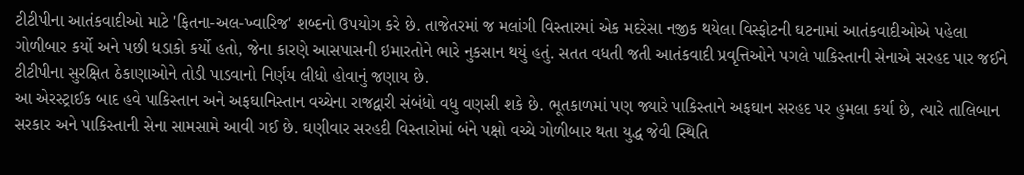ટીટીપીના આતંકવાદીઓ માટે 'ફિતના-અલ-ખ્વારિજ' શબ્દનો ઉપયોગ કરે છે. તાજેતરમાં જ મલાંગી વિસ્તારમાં એક મદરેસા નજીક થયેલા વિસ્ફોટની ઘટનામાં આતંકવાદીઓએ પહેલા ગોળીબાર કર્યો અને પછી ધડાકો કર્યો હતો, જેના કારણે આસપાસની ઇમારતોને ભારે નુકસાન થયું હતું. સતત વધતી જતી આતંકવાદી પ્રવૃત્તિઓને પગલે પાકિસ્તાની સેનાએ સરહદ પાર જઈને ટીટીપીના સુરક્ષિત ઠેકાણાઓને તોડી પાડવાનો નિર્ણય લીધો હોવાનું જણાય છે.
આ એરસ્ટ્રાઈક બાદ હવે પાકિસ્તાન અને અફઘાનિસ્તાન વચ્ચેના રાજદ્વારી સંબંધો વધુ વણસી શકે છે. ભૂતકાળમાં પણ જ્યારે પાકિસ્તાને અફઘાન સરહદ પર હુમલા કર્યા છે, ત્યારે તાલિબાન સરકાર અને પાકિસ્તાની સેના સામસામે આવી ગઈ છે. ઘણીવાર સરહદી વિસ્તારોમાં બંને પક્ષો વચ્ચે ગોળીબાર થતા યુદ્ધ જેવી સ્થિતિ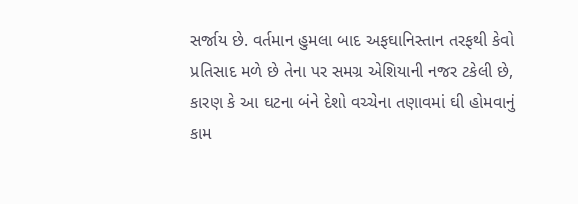સર્જાય છે. વર્તમાન હુમલા બાદ અફઘાનિસ્તાન તરફથી કેવો પ્રતિસાદ મળે છે તેના પર સમગ્ર એશિયાની નજર ટકેલી છે, કારણ કે આ ઘટના બંને દેશો વચ્ચેના તણાવમાં ઘી હોમવાનું કામ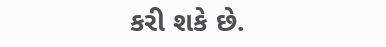કરી શકે છે.